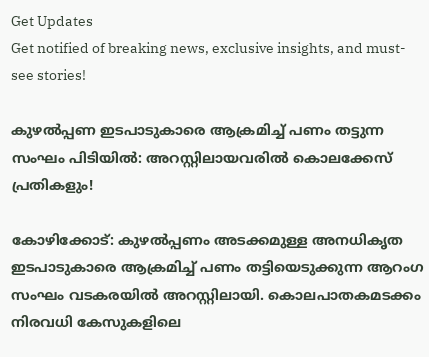Get Updates
Get notified of breaking news, exclusive insights, and must-see stories!

കുഴൽപ്പണ ഇടപാടുകാരെ ആക്രമിച്ച് പണം തട്ടുന്ന സംഘം പിടിയില്‍: അറസ്റ്റിലായവരില്‍ കൊലക്കേസ് പ്രതികളും!

കോഴിക്കോട്: കുഴൽപ്പണം അടക്കമുള്ള അനധികൃത ഇടപാടുകാരെ ആക്രമിച്ച് പണം തട്ടിയെടുക്കുന്ന ആറംഗ സംഘം വടകരയിൽ അറസ്റ്റിലായി. കൊലപാതകമടക്കം നിരവധി കേസുകളിലെ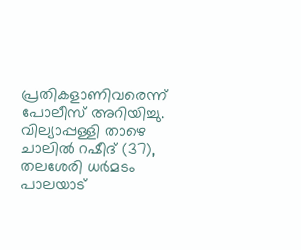പ്രതികളാണിവരെന്ന് പോലീസ് അറിയിച്ചു. വില്യാപ്പള്ളി താഴെ ചാലിൽ റഷീദ് (37), തലശേരി ധർമടം പാലയാട്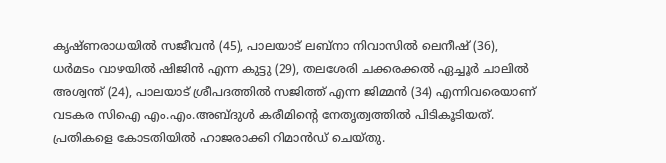കൃഷ്ണരാധയിൽ സജീവൻ (45), പാലയാട് ലബ്‌നാ നിവാസിൽ ലെനീഷ് (36), ധർമടം വാഴയിൽ ഷിജിൻ എന്ന കുട്ടു (29), തലശേരി ചക്കരക്കൽ ഏച്ചൂർ ചാലിൽ അശ്വന്ത് (24), പാലയാട് ശ്രീപദത്തിൽ സജിത്ത് എന്ന ജിമ്മൻ (34) എന്നിവരെയാണ് വടകര സിഐ എം.എം.അബ്ദുൾ കരീമിന്റെ നേതൃത്വത്തിൽ പിടികൂടിയത്. പ്രതികളെ കോടതിയിൽ ഹാജരാക്കി റിമാൻഡ് ചെയ്തു.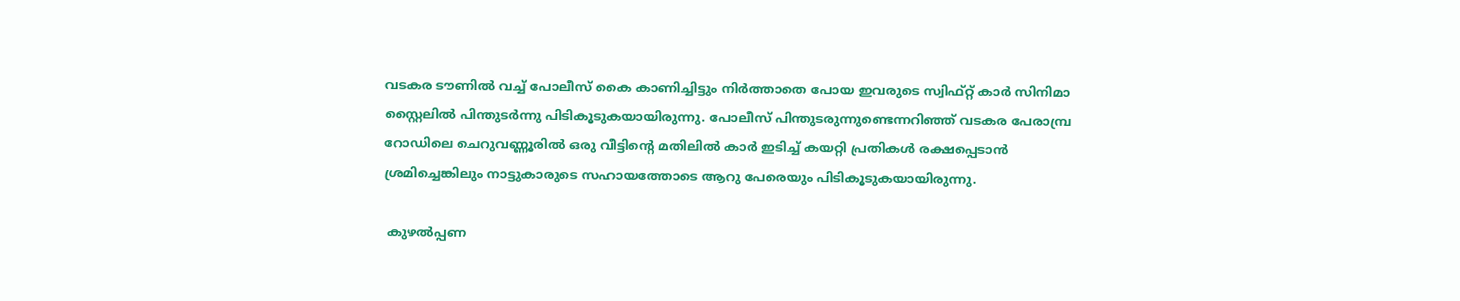വടകര ടൗണിൽ വച്ച് പോലീസ് കൈ കാണിച്ചിട്ടും നിർത്താതെ പോയ ഇവരുടെ സ്വിഫ്റ്റ് കാർ സിനിമാ സ്റ്റൈലിൽ പിന്തുടർന്നു പിടികൂടുകയായിരുന്നു. പോലീസ് പിന്തുടരുന്നുണ്ടെന്നറിഞ്ഞ് വടകര പേരാമ്പ്ര റോഡിലെ ചെറുവണ്ണൂരിൽ ഒരു വീട്ടിന്റെ മതിലിൽ കാർ ഇടിച്ച് കയറ്റി പ്രതികൾ രക്ഷപ്പെടാൻ ശ്രമിച്ചെങ്കിലും നാട്ടുകാരുടെ സഹായത്തോടെ ആറു പേരെയും പിടികൂടുകയായിരുന്നു.

 കുഴല്‍പ്പണ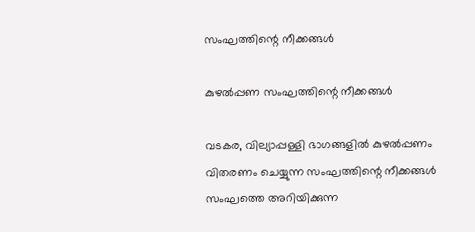സംഘത്തിന്റെ നീക്കങ്ങള്‍

കുഴല്‍പ്പണ സംഘത്തിന്റെ നീക്കങ്ങള്‍

വടകര, വില്യാപ്പള്ളി ഭാഗങ്ങളിൽ കുഴൽപ്പണം വിതരണം ചെയ്യുന്ന സംഘത്തിന്റെ നീക്കങ്ങൾ സംഘത്തെ അറിയിക്കുന്ന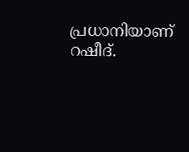പ്രധാനിയാണ് റഷീദ്.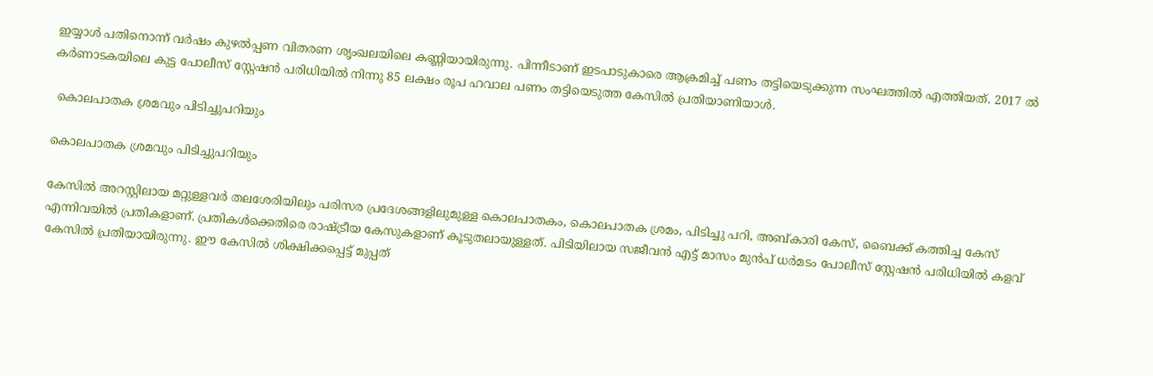ഇയ്യാൾ പതിനൊന്ന് വർഷം കുഴൽപ്പണ വിതരണ ശൃംഖലയിലെ കണ്ണിയായിരുന്നു. പിന്നീടാണ് ഇടപാടുകാരെ ആക്രമിച്ച് പണം തട്ടിയെടുക്കുന്ന സംഘത്തിൽ എത്തിയത്. 2017 ൽ കർണാടകയിലെ കുട്ട പോലീസ് സ്റ്റേഷൻ പരിധിയിൽ നിന്നു 85 ലക്ഷം രൂപ ഹവാല പണം തട്ടിയെടുത്ത കേസിൽ പ്രതിയാണിയാൾ.

 കൊലപാതക ശ്രമവും പിടിച്ചുപറിയും

കൊലപാതക ശ്രമവും പിടിച്ചുപറിയും

കേസില്‍ അറസ്റ്റിലായ മറ്റുള്ളവർ തലശേരിയിലും പരിസര പ്രദേശങ്ങളിലുമുള്ള കൊലപാതകം, കൊലപാതക ശ്രമം, പിടിച്ചു പറി, അബ്കാരി കേസ്, ബൈക്ക് കത്തിച്ച കേസ് എന്നിവയിൽ പ്രതികളാണ്. പ്രതികൾക്കെതിരെ രാഷ്ട്രീയ കേസുകളാണ് കൂടുതലായുള്ളത്. പിടിയിലായ സജീവൻ എട്ട് മാസം മുൻപ് ധർമടം പോലീസ് സ്റ്റേഷൻ പരിധിയിൽ കളവ് കേസിൽ പ്രതിയായിരുന്നു. ഈ കേസിൽ ശിക്ഷിക്കപ്പെട്ട് മുപ്പത്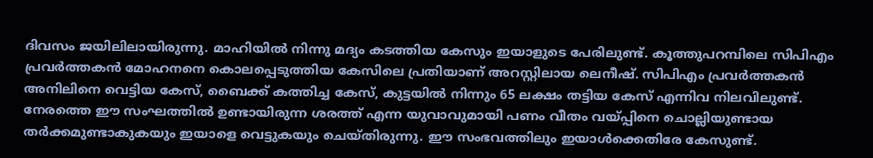ദിവസം ജയിലിലായിരുന്നു. മാഹിയിൽ നിന്നു മദ്യം കടത്തിയ കേസും ഇയാളുടെ പേരിലുണ്ട്. കൂത്തുപറമ്പിലെ സിപിഎം പ്രവർത്തകൻ മോഹനനെ കൊലപ്പെടുത്തിയ കേസിലെ പ്രതിയാണ് അറസ്റ്റിലായ ലെനീഷ്. സിപിഎം പ്രവർത്തകൻ അനിലിനെ വെട്ടിയ കേസ്, ബൈക്ക് കത്തിച്ച കേസ്, കുട്ടയിൽ നിന്നും 65 ലക്ഷം തട്ടിയ കേസ് എന്നിവ നിലവിലുണ്ട്. നേരത്തെ ഈ സംഘത്തിൽ ഉണ്ടായിരുന്ന ശരത്ത് എന്ന യുവാവുമായി പണം വീതം വയ്പ്പിനെ ചൊല്ലിയുണ്ടായ തർക്കമുണ്ടാകുകയും ഇയാളെ വെട്ടുകയും ചെയ്തിരുന്നു. ഈ സംഭവത്തിലും ഇയാൾക്കെതിരേ കേസുണ്ട്.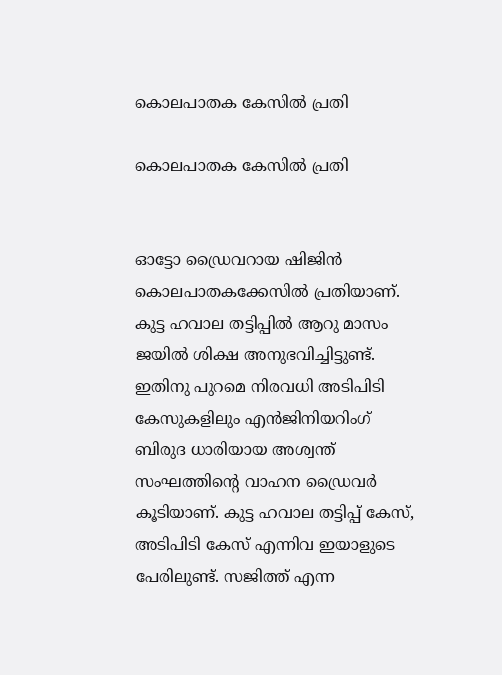കൊലപാതക കേസില്‍ പ്രതി

കൊലപാതക കേസില്‍ പ്രതി


ഓട്ടോ ഡ്രൈവറായ ഷിജിൻ കൊലപാതകക്കേസിൽ പ്രതിയാണ്. കുട്ട ഹവാല തട്ടിപ്പിൽ ആറു മാസം ജയിൽ ശിക്ഷ അനുഭവിച്ചിട്ടുണ്ട്. ഇതിനു പുറമെ നിരവധി അടിപിടി കേസുകളിലും എൻജിനിയറിംഗ് ബിരുദ ധാരിയായ അശ്വന്ത് സംഘത്തിന്റെ വാഹന ഡ്രൈവർ കൂടിയാണ്. കുട്ട ഹവാല തട്ടിപ്പ് കേസ്, അടിപിടി കേസ് എന്നിവ ഇയാളുടെ പേരിലുണ്ട്. സജിത്ത് എന്ന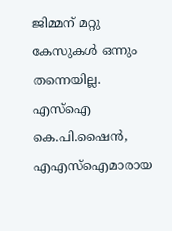ജിമ്മന് മറ്റു കേസുകൾ ഒന്നും തന്നെയില്ല. എസ്‌ഐ കെ.പി.ഷൈൻ, എഎസ്‌ഐമാരായ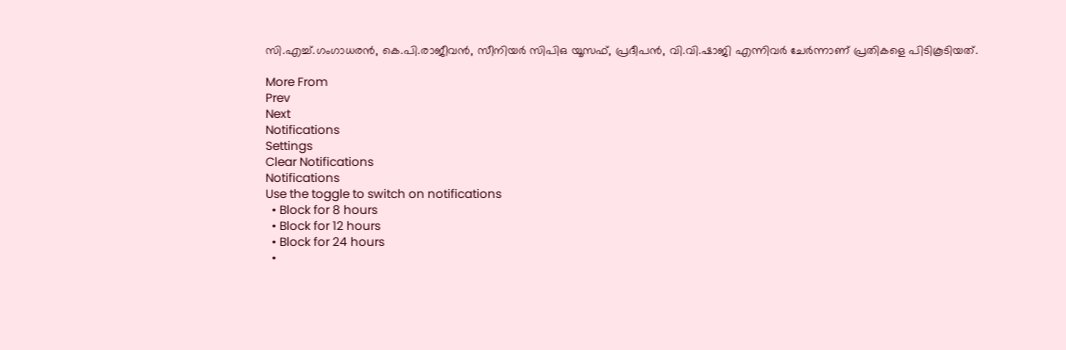സി.എച്ച്.ഗംഗാധരൻ, കെ.പി.രാജീവൻ, സീനിയർ സിപിഒ യൂസഫ്, പ്രദീപൻ, വി.വി.ഷാജി എന്നിവർ ചേർന്നാണ് പ്രതികളെ പിടികൂടിയത്.

More From
Prev
Next
Notifications
Settings
Clear Notifications
Notifications
Use the toggle to switch on notifications
  • Block for 8 hours
  • Block for 12 hours
  • Block for 24 hours
  •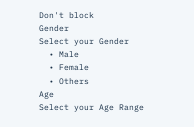Don't block
Gender
Select your Gender
  • Male
  • Female
  • Others
Age
Select your Age Range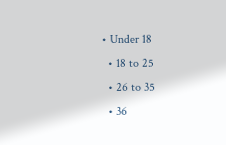• Under 18
  • 18 to 25
  • 26 to 35
  • 36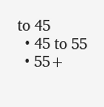to 45
  • 45 to 55
  • 55+